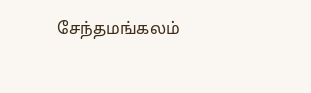சேந்தமங்கலம்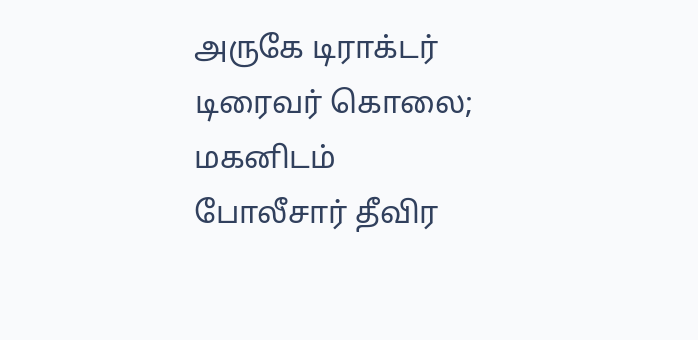அருகே டிராக்டர் டிரைவர் கொலை; மகனிடம் போலீசார் தீவிர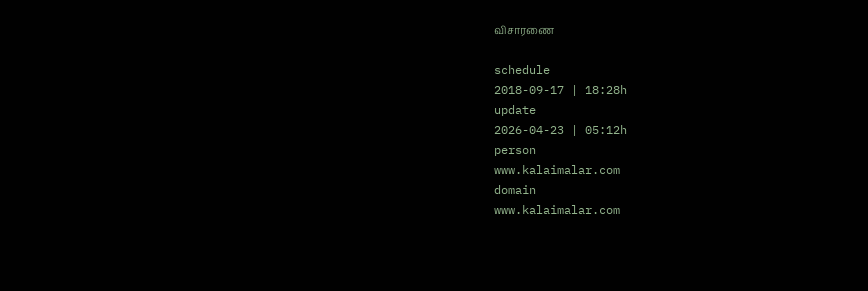விசாரணை

schedule
2018-09-17 | 18:28h
update
2026-04-23 | 05:12h
person
www.kalaimalar.com
domain
www.kalaimalar.com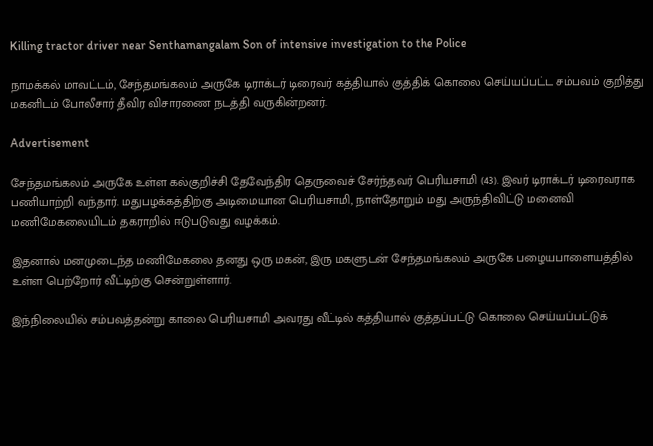Killing tractor driver near Senthamangalam Son of intensive investigation to the Police

நாமக்கல் மாவட்டம், சேந்தமங்கலம் அருகே டிராக்டர் டிரைவர் கத்தியால் குத்திக் கொலை செய்யப்பட்ட சம்பவம் குறித்து மகனிடம் போலீசார் தீவிர விசாரணை நடத்தி வருகின்றனர்.

Advertisement

சேந்தமங்கலம் அருகே உள்ள கல்குறிச்சி தேவேந்திர தெருவைச் சேர்ந்தவர் பெரியசாமி (43). இவர் டிராக்டர் டிரைவராக பணியாற்றி வந்தார். மதுபழக்கத்திற்கு அடிமையான பெரியசாமி, நாள்தோறும் மது அருந்திவிட்டு மனைவி மணிமேகலையிடம் தகராறில் ஈடுபடுவது வழக்கம்.

இதனால் மனமுடைந்த மணிமேகலை தனது ஒரு மகன், இரு மகளுடன் சேந்தமங்கலம் அருகே பழையபாளையத்தில் உள்ள பெற்றோர் வீட்டிற்கு சென்றுள்ளார்.

இந்நிலையில் சம்பவத்தன்று காலை பெரியசாமி அவரது வீட்டில் கத்தியால் குத்தப்பட்டு கொலை செய்யப்பட்டுக்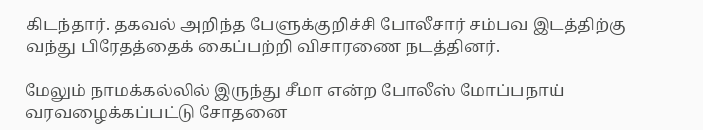கிடந்தார். தகவல் அறிந்த பேளுக்குறிச்சி போலீசார் சம்பவ இடத்திற்கு வந்து பிரேதத்தைக் கைப்பற்றி விசாரணை நடத்தினர்.

மேலும் நாமக்கல்லில் இருந்து சீமா என்ற போலீஸ் மோப்பநாய் வரவழைக்கப்பட்டு சோதனை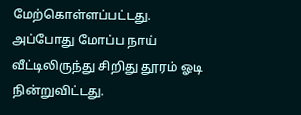மேற்கொள்ளப்பட்டது. அப்போது மோப்ப நாய் வீட்டிலிருந்து சிறிது தூரம் ஓடி நின்றுவிட்டது.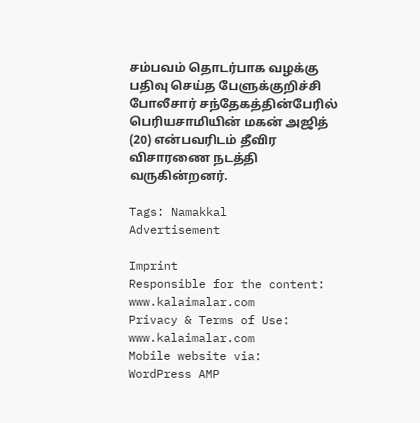சம்பவம் தொடர்பாக வழக்கு பதிவு செய்த பேளுக்குறிச்சி போலீசார் சந்தேகத்தின்பேரில் பெரியசாமியின் மகன் அஜித் (20) என்பவரிடம் தீவிர விசாரணை நடத்தி வருகின்றனர்.

Tags: Namakkal
Advertisement

Imprint
Responsible for the content:
www.kalaimalar.com
Privacy & Terms of Use:
www.kalaimalar.com
Mobile website via:
WordPress AMP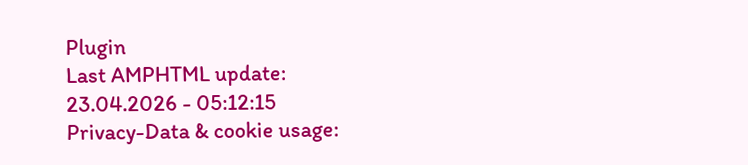Plugin
Last AMPHTML update:
23.04.2026 - 05:12:15
Privacy-Data & cookie usage: